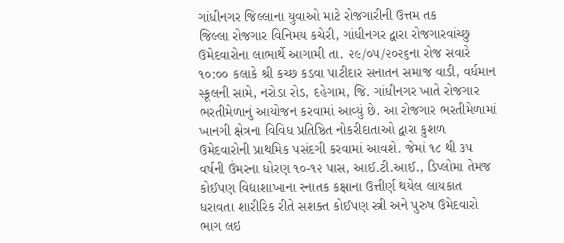ગાંધીનગર જિલ્લાના યુવાઓ માટે રોજગારીની ઉત્તમ તક
જિલ્લા રોજગાર વિનિમય કચેરી, ગાંધીનગર દ્વારા રોજગારવાંચ્છુ ઉમેદવારોના લાભાર્થે આગામી તા. ૨૯/૦૫/૨૦૨૬ના રોજ સવારે ૧૦:૦૦ કલાકે શ્રી કચ્છ કડવા પાટીદાર સનાતન સમાજ વાડી, વર્ધમાન સ્કૂલની સામે, નરોડા રોડ, દહેગામ, જિ. ગાંધીનગર ખાતે રોજગાર ભરતીમેળાનું આયોજન કરવામાં આવ્યું છે. આ રોજગાર ભરતીમેળામાં ખાનગી ક્ષેત્રના વિવિધ પ્રતિષ્ઠિત નોકરીદાતાઓ દ્વારા કુશળ ઉમેદવારોની પ્રાથમિક પસંદગી કરવામાં આવશે. જેમાં ૧૮ થી ૩૫ વર્ષની ઉંમરના ધોરણ ૧૦-૧૨ પાસ, આઈ.ટી.આઈ., ડિપ્લોમા તેમજ કોઈપણ વિદ્યાશાખાના સ્નાતક કક્ષાના ઉત્તીર્ણ થયેલ લાયકાત ધરાવતા શારીરિક રીતે સશક્ત કોઈપણ સ્ત્રી અને પુરુષ ઉમેદવારો ભાગ લઇ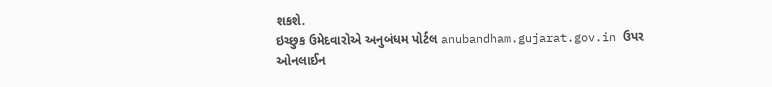શકશે.
ઇચ્છુક ઉમેદવારોએ અનુબંધમ પોર્ટલ anubandham.gujarat.gov.in ઉપર ઓનલાઈન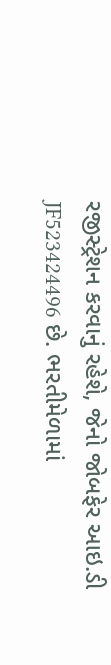રજીસ્ટ્રેશન કરવાનું રહેશે, જેનો જોબફેર આઇ.ડી JF523424496 છે. ભરતીમેળામાં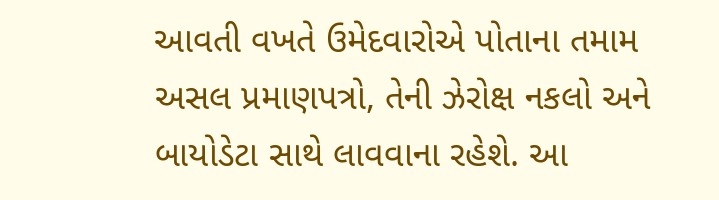આવતી વખતે ઉમેદવારોએ પોતાના તમામ અસલ પ્રમાણપત્રો, તેની ઝેરોક્ષ નકલો અને બાયોડેટા સાથે લાવવાના રહેશે. આ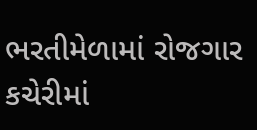ભરતીમેળામાં રોજગાર કચેરીમાં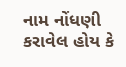નામ નોંધણી કરાવેલ હોય કે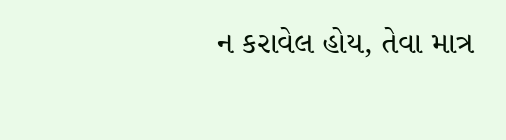ન કરાવેલ હોય, તેવા માત્ર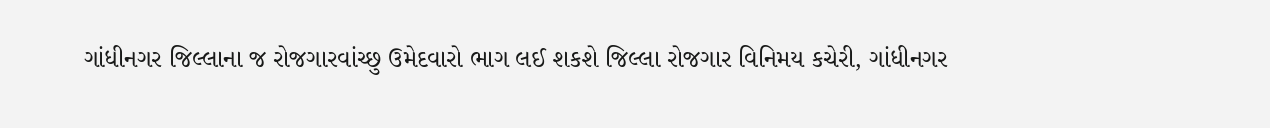ગાંધીનગર જિલ્લાના જ રોજગારવાંચ્છુ ઉમેદવારો ભાગ લઈ શકશે જિલ્લા રોજગાર વિનિમય કચેરી, ગાંધીનગર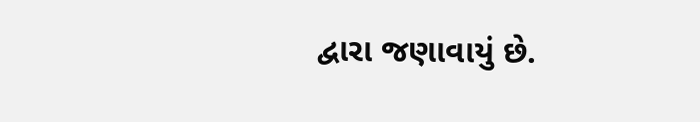દ્વારા જણાવાયું છે.